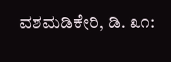ವಶಮಡಿಕೇರಿ, ಡಿ. ೩೧: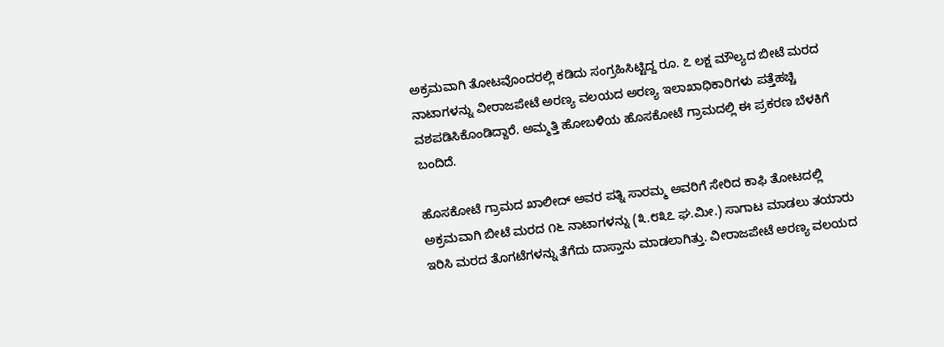ಅಕ್ರಮವಾಗಿ ತೋಟವೊಂದರಲ್ಲಿ ಕಡಿದು ಸಂಗ್ರಹಿಸಿಟ್ಟಿದ್ದ ರೂ. ೭ ಲಕ್ಷ ಮೌಲ್ಯದ ಬೀಟೆ ಮರದ ನಾಟಾಗಳನ್ನು ವೀರಾಜಪೇಟೆ ಅರಣ್ಯ ವಲಯದ ಅರಣ್ಯ ಇಲಾಖಾಧಿಕಾರಿಗಳು ಪತ್ತೆಹಚ್ಚಿ ವಶಪಡಿಸಿಕೊಂಡಿದ್ದಾರೆ. ಅಮ್ಮತ್ತಿ ಹೋಬಳಿಯ ಹೊಸಕೋಟೆ ಗ್ರಾಮದಲ್ಲಿ ಈ ಪ್ರಕರಣ ಬೆಳಕಿಗೆ ಬಂದಿದೆ.

ಹೊಸಕೋಟೆ ಗ್ರಾಮದ ಖಾಲೀದ್ ಅವರ ಪತ್ನಿ ಸಾರಮ್ಮ ಅವರಿಗೆ ಸೇರಿದ ಕಾಫಿ ತೋಟದಲ್ಲಿ ಅಕ್ರಮವಾಗಿ ಬೀಟೆ ಮರದ ೧೬ ನಾಟಾಗಳನ್ನು (೩.೮೩೭ ಘ.ಮೀ.) ಸಾಗಾಟ ಮಾಡಲು ತಯಾರು ಇರಿಸಿ ಮರದ ತೊಗಟೆಗಳನ್ನು ತೆಗೆದು ದಾಸ್ತಾನು ಮಾಡಲಾಗಿತ್ತು. ವೀರಾಜಪೇಟೆ ಅರಣ್ಯ ವಲಯದ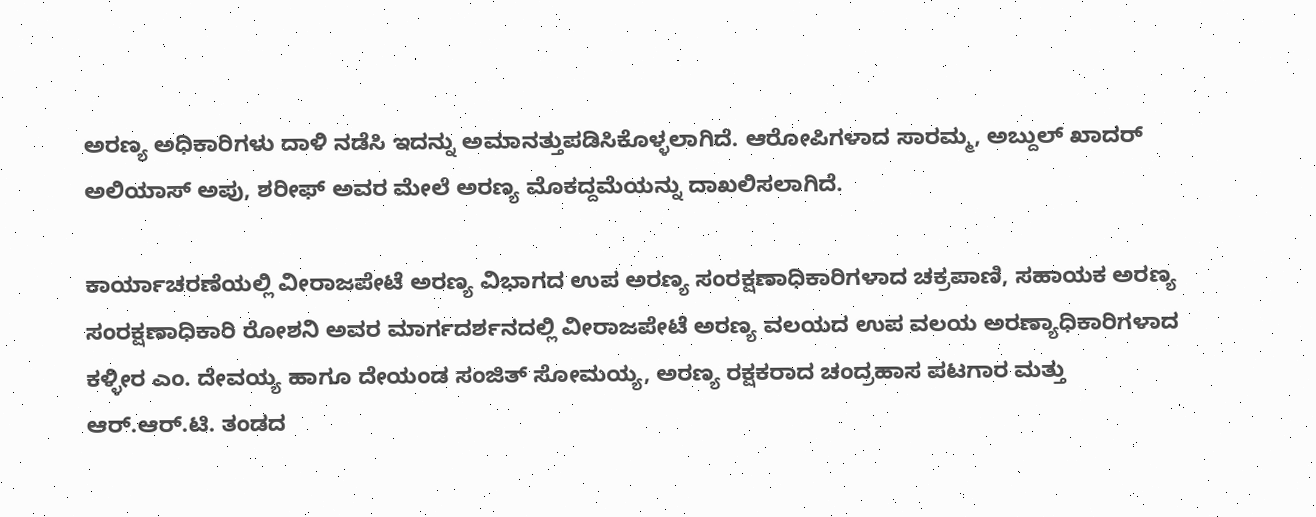ಅರಣ್ಯ ಅಧಿಕಾರಿಗಳು ದಾಳಿ ನಡೆಸಿ ಇದನ್ನು ಅಮಾನತ್ತುಪಡಿಸಿಕೊಳ್ಳಲಾಗಿದೆ. ಆರೋಪಿಗಳಾದ ಸಾರಮ್ಮ, ಅಬ್ದುಲ್ ಖಾದರ್ ಅಲಿಯಾಸ್ ಅಪು, ಶರೀಫ್ ಅವರ ಮೇಲೆ ಅರಣ್ಯ ಮೊಕದ್ದಮೆಯನ್ನು ದಾಖಲಿಸಲಾಗಿದೆ.

ಕಾರ್ಯಾಚರಣೆಯಲ್ಲಿ ವೀರಾಜಪೇಟೆ ಅರಣ್ಯ ವಿಭಾಗದ ಉಪ ಅರಣ್ಯ ಸಂರಕ್ಷಣಾಧಿಕಾರಿಗಳಾದ ಚಕ್ರಪಾಣಿ, ಸಹಾಯಕ ಅರಣ್ಯ ಸಂರಕ್ಷಣಾಧಿಕಾರಿ ರೋಶನಿ ಅವರ ಮಾರ್ಗದರ್ಶನದಲ್ಲಿ ವೀರಾಜಪೇಟೆ ಅರಣ್ಯ ವಲಯದ ಉಪ ವಲಯ ಅರಣ್ಯಾಧಿಕಾರಿಗಳಾದ ಕಳ್ಳೀರ ಎಂ. ದೇವಯ್ಯ ಹಾಗೂ ದೇಯಂಡ ಸಂಜಿತ್ ಸೋಮಯ್ಯ, ಅರಣ್ಯ ರಕ್ಷಕರಾದ ಚಂದ್ರಹಾಸ ಪಟಗಾರ ಮತ್ತು ಆರ್.ಆರ್.ಟಿ. ತಂಡದ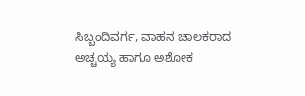ಸಿಬ್ಬಂದಿವರ್ಗ, ವಾಹನ ಚಾಲಕರಾದ ಅಚ್ಚಯ್ಯ ಹಾಗೂ ಅಶೋಕ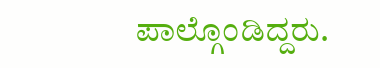ಪಾಲ್ಗೊಂಡಿದ್ದರು.